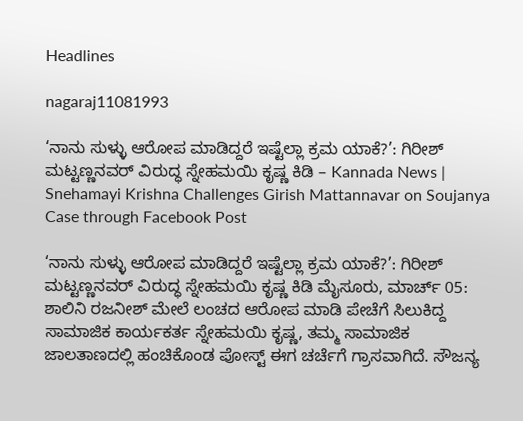Headlines

nagaraj11081993

‘ನಾನು ಸುಳ್ಳು ಆರೋಪ ಮಾಡಿದ್ದರೆ ಇಷ್ಟೆಲ್ಲಾ ಕ್ರಮ ಯಾಕೆ?’: ಗಿರೀಶ್ ಮಟ್ಟಣ್ಣನವರ್ ವಿರುದ್ಧ ಸ್ನೇಹಮಯಿ ಕೃಷ್ಣ ಕಿಡಿ – Kannada News | Snehamayi Krishna Challenges Girish Mattannavar on Soujanya Case through Facebook Post

‘ನಾನು ಸುಳ್ಳು ಆರೋಪ ಮಾಡಿದ್ದರೆ ಇಷ್ಟೆಲ್ಲಾ ಕ್ರಮ ಯಾಕೆ?’: ಗಿರೀಶ್ ಮಟ್ಟಣ್ಣನವರ್ ವಿರುದ್ಧ ಸ್ನೇಹಮಯಿ ಕೃಷ್ಣ ಕಿಡಿ ಮೈಸೂರು, ಮಾರ್ಚ್ 05: ಶಾಲಿನಿ ರಜನೀಶ್ ಮೇಲೆ ಲಂಚದ ಆರೋಪ ಮಾಡಿ ಪೇಚೆಗೆ ಸಿಲುಕಿದ್ದ ಸಾಮಾಜಿಕ ಕಾರ್ಯಕರ್ತ ಸ್ನೇಹಮಯಿ ಕೃಷ್ಣ, ತಮ್ಮ ಸಾಮಾಜಿಕ ಜಾಲತಾಣದಲ್ಲಿ ಹಂಚಿಕೊಂಡ ಪೋಸ್ಟ್ ಈಗ ಚರ್ಚೆಗೆ ಗ್ರಾಸವಾಗಿದೆ. ಸೌಜನ್ಯ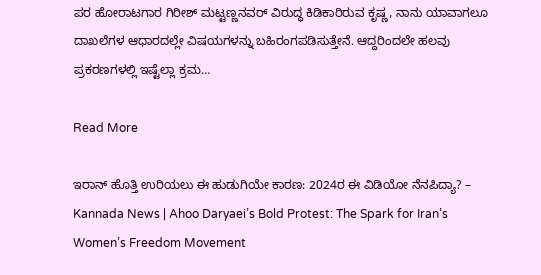ಪರ ಹೋರಾಟಗಾರ ಗಿರೀಶ್ ಮಟ್ಟಣ್ಣನವರ್ ವಿರುದ್ಧ ಕಿಡಿಕಾರಿರುವ ಕೃಷ್ಣ, ನಾನು ಯಾವಾಗಲೂ ದಾಖಲೆಗಳ ಆಧಾರದಲ್ಲೇ ವಿಷಯಗಳನ್ನು ಬಹಿರಂಗಪಡಿಸುತ್ತೇನೆ. ಆದ್ದರಿಂದಲೇ ಹಲವು ಪ್ರಕರಣಗಳಲ್ಲಿ ಇಷ್ಟೆಲ್ಲಾ ಕ್ರಮ…

Read More

ಇರಾನ್ ಹೊತ್ತಿ ಉರಿಯಲು ಈ ಹುಡುಗಿಯೇ ಕಾರಣ: 2024ರ ಈ ವಿಡಿಯೋ ನೆನಪಿದ್ಯಾ? – Kannada News | Ahoo Daryaei’s Bold Protest: The Spark for Iran’s Women’s Freedom Movement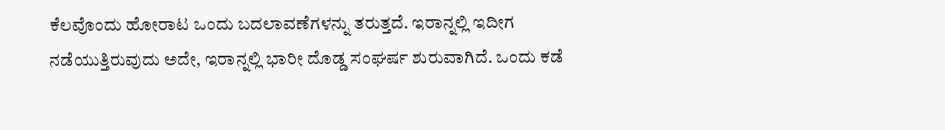ಕೆಲವೊಂದು ಹೋರಾಟ ಒಂದು ಬದಲಾವಣೆಗಳನ್ನು ತರುತ್ತದೆ. ಇರಾನ್ನಲ್ಲಿ ಇದೀಗ ನಡೆಯುತ್ತಿರುವುದು ಅದೇ, ಇರಾನ್ನಲ್ಲಿ ಭಾರೀ ದೊಡ್ಡ ಸಂಘರ್ಷ ಶುರುವಾಗಿದೆ. ಒಂದು ಕಡೆ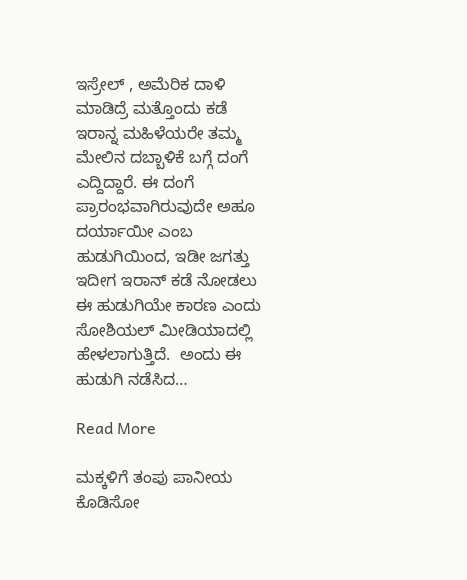ಇಸ್ರೇಲ್ , ಅಮೆರಿಕ ದಾಳಿ ಮಾಡಿದ್ರೆ ಮತ್ತೊಂದು ಕಡೆ ಇರಾನ್ನ ಮಹಿಳೆಯರೇ ತಮ್ಮ ಮೇಲಿನ ದಬ್ಬಾಳಿಕೆ ಬಗ್ಗೆ ದಂಗೆ ಎದ್ದಿದ್ದಾರೆ. ಈ ದಂಗೆ ಪ್ರಾರಂಭವಾಗಿರುವುದೇ ಅಹೂ ದರ್ಯಾಯೀ ಎಂಬ ಹುಡುಗಿಯಿಂದ, ಇಡೀ ಜಗತ್ತು ಇದೀಗ ಇರಾನ್ ಕಡೆ ನೋಡಲು ಈ ಹುಡುಗಿಯೇ ಕಾರಣ ಎಂದು ಸೋಶಿಯಲ್ ಮೀಡಿಯಾದಲ್ಲಿ ಹೇಳಲಾಗುತ್ತಿದೆ.  ಅಂದು ಈ ಹುಡುಗಿ ನಡೆಸಿದ…

Read More

ಮಕ್ಕಳಿಗೆ ತಂಪು ಪಾನೀಯ ಕೊಡಿಸೋ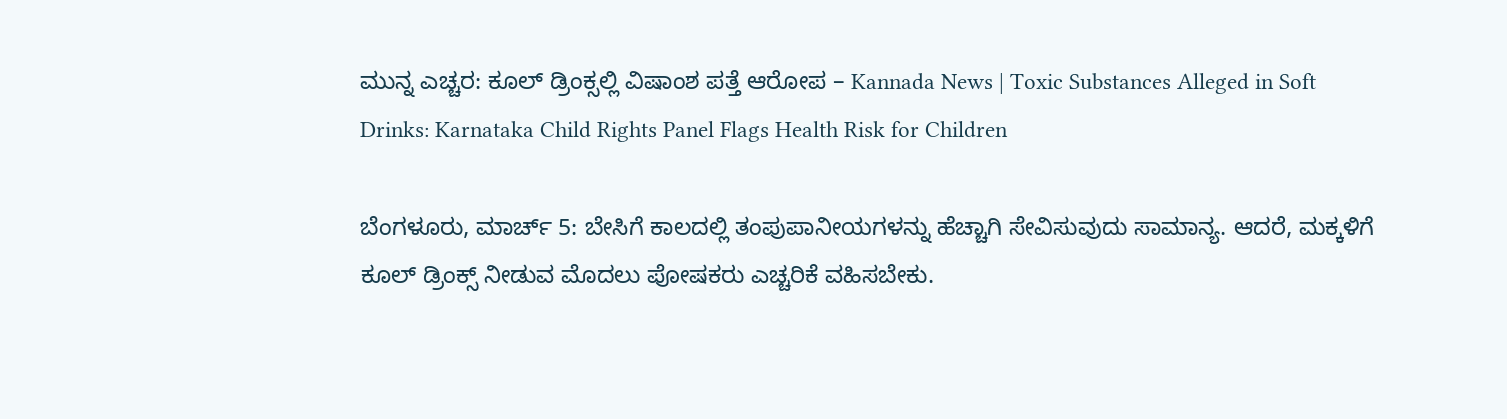ಮುನ್ನ ಎಚ್ಚರ: ಕೂಲ್ ಡ್ರಿಂಕ್ಸಲ್ಲಿ ವಿಷಾಂಶ ಪತ್ತೆ ಆರೋಪ – Kannada News | Toxic Substances Alleged in Soft Drinks: Karnataka Child Rights Panel Flags Health Risk for Children

ಬೆಂಗಳೂರು, ಮಾರ್ಚ್ 5: ಬೇಸಿಗೆ ಕಾಲದಲ್ಲಿ ತಂಪುಪಾನೀಯಗಳನ್ನು ಹೆಚ್ಚಾಗಿ ಸೇವಿಸುವುದು ಸಾಮಾನ್ಯ. ಆದರೆ, ಮಕ್ಕಳಿಗೆ ಕೂಲ್ ಡ್ರಿಂಕ್ಸ್ ನೀಡುವ ಮೊದಲು ಪೋಷಕರು ಎಚ್ಚರಿಕೆ ವಹಿಸಬೇಕು.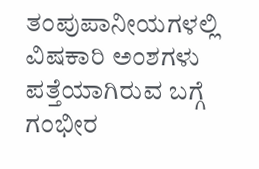ತಂಪುಪಾನೀಯಗಳಲ್ಲಿ ವಿಷಕಾರಿ ಅಂಶಗಳು ಪತ್ತೆಯಾಗಿರುವ ಬಗ್ಗೆ ಗಂಭೀರ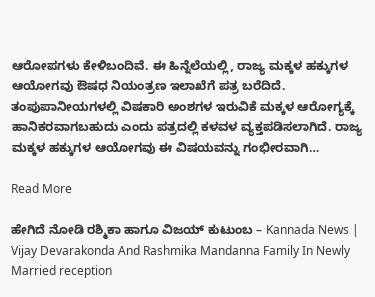ಆರೋಪಗಳು ಕೇಳಿಬಂದಿವೆ. ಈ ಹಿನ್ನೆಲೆಯಲ್ಲಿ, ರಾಜ್ಯ ಮಕ್ಕಳ ಹಕ್ಕುಗಳ ಆಯೋಗವು ಔಷಧ ನಿಯಂತ್ರಣ ಇಲಾಖೆಗೆ ಪತ್ರ ಬರೆದಿದೆ. ತಂಪುಪಾನೀಯಗಳಲ್ಲಿ ವಿಷಕಾರಿ ಅಂಶಗಳ ಇರುವಿಕೆ ಮಕ್ಕಳ ಆರೋಗ್ಯಕ್ಕೆ ಹಾನಿಕರವಾಗಬಹುದು ಎಂದು ಪತ್ರದಲ್ಲಿ ಕಳವಳ ವ್ಯಕ್ತಪಡಿಸಲಾಗಿದೆ. ರಾಜ್ಯ ಮಕ್ಕಳ ಹಕ್ಕುಗಳ ಆಯೋಗವು ಈ ವಿಷಯವನ್ನು ಗಂಭೀರವಾಗಿ…

Read More

ಹೇಗಿದೆ ನೋಡಿ ರಶ್ಮಿಕಾ ಹಾಗೂ ವಿಜಯ್ ಕುಟುಂಬ – Kannada News | Vijay Devarakonda And Rashmika Mandanna Family In Newly Married reception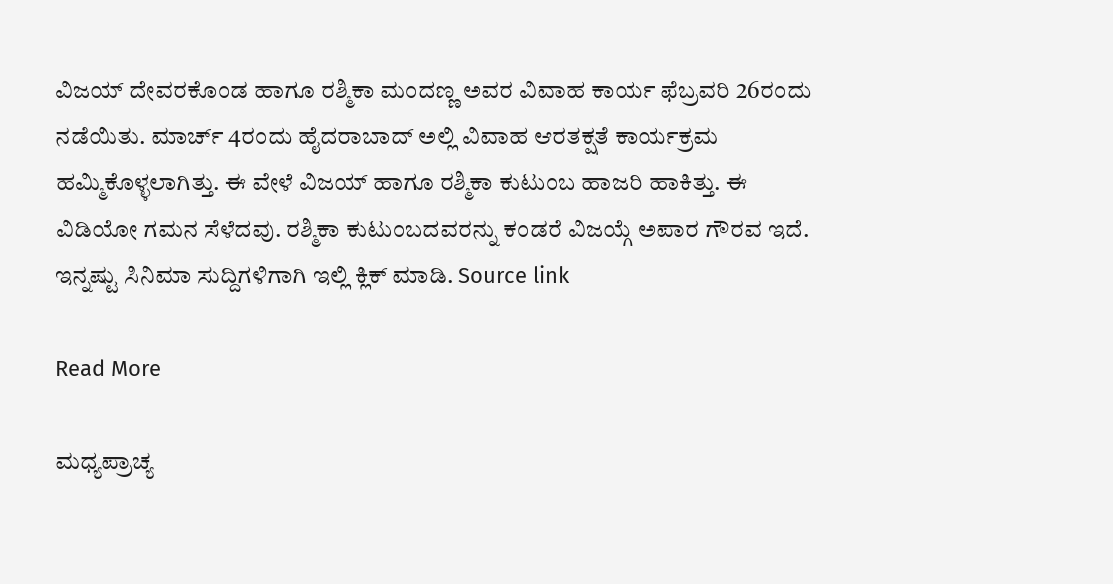ವಿಜಯ್ ದೇವರಕೊಂಡ ಹಾಗೂ ರಶ್ಮಿಕಾ ಮಂದಣ್ಣ ಅವರ ವಿವಾಹ ಕಾರ್ಯ ಫೆಬ್ರವರಿ 26ರಂದು ನಡೆಯಿತು. ಮಾರ್ಚ್ 4ರಂದು ಹೈದರಾಬಾದ್ ಅಲ್ಲಿ ವಿವಾಹ ಆರತಕ್ಷತೆ ಕಾರ್ಯಕ್ರಮ ಹಮ್ಮಿಕೊಳ್ಳಲಾಗಿತ್ತು. ಈ ವೇಳೆ ವಿಜಯ್ ಹಾಗೂ ರಶ್ಮಿಕಾ ಕುಟುಂಬ ಹಾಜರಿ ಹಾಕಿತ್ತು. ಈ ವಿಡಿಯೋ ಗಮನ ಸೆಳೆದವು. ರಶ್ಮಿಕಾ ಕುಟುಂಬದವರನ್ನು ಕಂಡರೆ ವಿಜಯ್ಗೆ ಅಪಾರ ಗೌರವ ಇದೆ. ಇನ್ನಷ್ಟು ಸಿನಿಮಾ ಸುದ್ದಿಗಳಿಗಾಗಿ ಇಲ್ಲಿ ಕ್ಲಿಕ್ ಮಾಡಿ. Source link

Read More

ಮಧ್ಯಪ್ರಾಚ್ಯ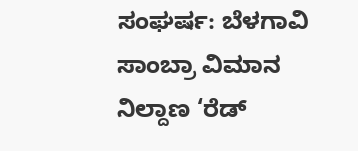ಸಂಘರ್ಷ: ಬೆಳಗಾವಿ ಸಾಂಬ್ರಾ ವಿಮಾನ ನಿಲ್ದಾಣ ‘ರೆಡ್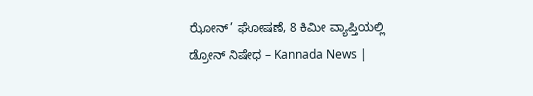ಝೋನ್’ ಘೋಷಣೆ, 8 ಕಿಮೀ ವ್ಯಾಪ್ತಿಯಲ್ಲಿ ಡ್ರೋನ್ ನಿಷೇಧ – Kannada News |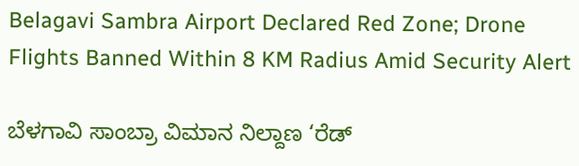Belagavi Sambra Airport Declared Red Zone; Drone Flights Banned Within 8 KM Radius Amid Security Alert

ಬೆಳಗಾವಿ ಸಾಂಬ್ರಾ ವಿಮಾನ ನಿಲ್ದಾಣ ‘ರೆಡ್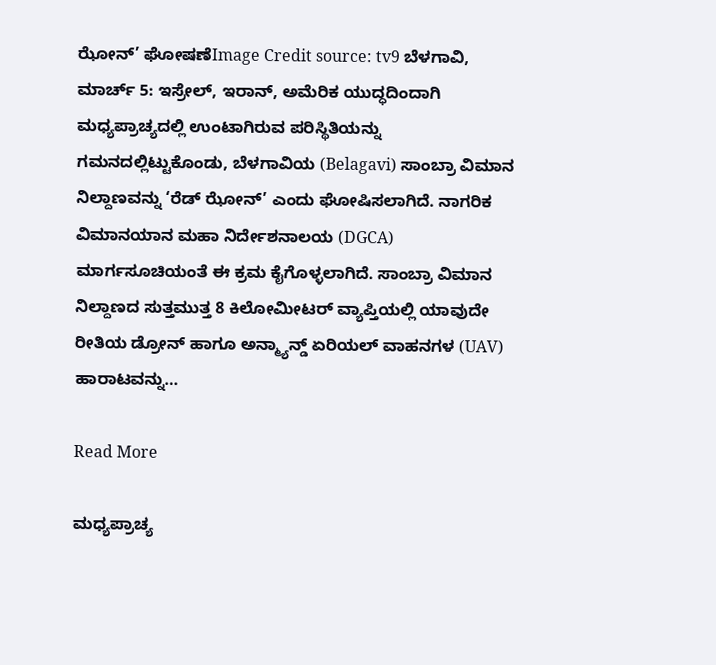ಝೋನ್’ ಘೋಷಣೆImage Credit source: tv9 ಬೆಳಗಾವಿ, ಮಾರ್ಚ್ 5: ಇಸ್ರೇಲ್, ಇರಾನ್, ಅಮೆರಿಕ ಯುದ್ಧದಿಂದಾಗಿ ಮಧ್ಯಪ್ರಾಚ್ಯದಲ್ಲಿ ಉಂಟಾಗಿರುವ ಪರಿಸ್ಥಿತಿಯನ್ನು ಗಮನದಲ್ಲಿಟ್ಟುಕೊಂಡು, ಬೆಳಗಾವಿಯ (Belagavi) ಸಾಂಬ್ರಾ ವಿಮಾನ ನಿಲ್ದಾಣವನ್ನು ‘ರೆಡ್ ಝೋನ್’ ಎಂದು ಘೋಷಿಸಲಾಗಿದೆ. ನಾಗರಿಕ ವಿಮಾನಯಾನ ಮಹಾ ನಿರ್ದೇಶನಾಲಯ (DGCA) ಮಾರ್ಗಸೂಚಿಯಂತೆ ಈ ಕ್ರಮ ಕೈಗೊಳ್ಳಲಾಗಿದೆ. ಸಾಂಬ್ರಾ ವಿಮಾನ ನಿಲ್ದಾಣದ ಸುತ್ತಮುತ್ತ 8 ಕಿಲೋಮೀಟರ್ ವ್ಯಾಪ್ತಿಯಲ್ಲಿ ಯಾವುದೇ ರೀತಿಯ ಡ್ರೋನ್ ಹಾಗೂ ಅನ್ಮ್ಯಾನ್ಡ್ ಏರಿಯಲ್ ವಾಹನಗಳ (UAV) ಹಾರಾಟವನ್ನು…

Read More

ಮಧ್ಯಪ್ರಾಚ್ಯ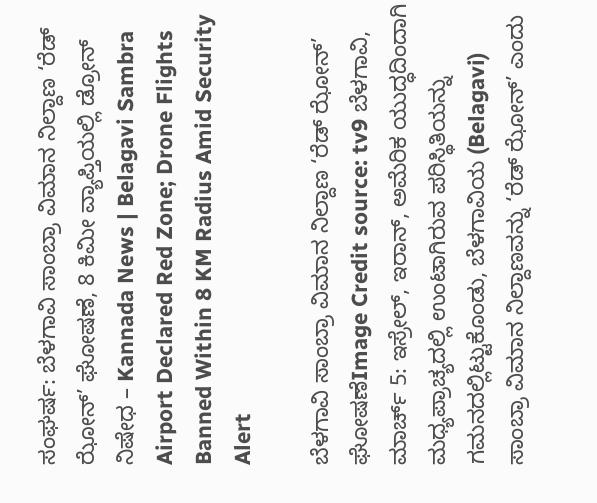ಸಂಘರ್ಷ: ಬೆಳಗಾವಿ ಸಾಂಬ್ರಾ ವಿಮಾನ ನಿಲ್ದಾಣ ‘ರೆಡ್ ಝೋನ್’ ಘೋಷಣೆ, 8 ಕಿಮೀ ವ್ಯಾಪ್ತಿಯಲ್ಲಿ ಡ್ರೋನ್ ನಿಷೇಧ – Kannada News | Belagavi Sambra Airport Declared Red Zone; Drone Flights Banned Within 8 KM Radius Amid Security Alert

ಬೆಳಗಾವಿ ಸಾಂಬ್ರಾ ವಿಮಾನ ನಿಲ್ದಾಣ ‘ರೆಡ್ ಝೋನ್’ ಘೋಷಣೆImage Credit source: tv9 ಬೆಳಗಾವಿ, ಮಾರ್ಚ್ 5: ಇಸ್ರೇಲ್, ಇರಾನ್, ಅಮೆರಿಕ ಯುದ್ಧದಿಂದಾಗಿ ಮಧ್ಯಪ್ರಾಚ್ಯದಲ್ಲಿ ಉಂಟಾಗಿರುವ ಪರಿಸ್ಥಿತಿಯನ್ನು ಗಮನದಲ್ಲಿಟ್ಟುಕೊಂಡು, ಬೆಳಗಾವಿಯ (Belagavi) ಸಾಂಬ್ರಾ ವಿಮಾನ ನಿಲ್ದಾಣವನ್ನು ‘ರೆಡ್ ಝೋನ್’ ಎಂದು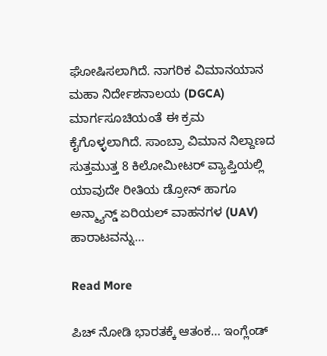ಘೋಷಿಸಲಾಗಿದೆ. ನಾಗರಿಕ ವಿಮಾನಯಾನ ಮಹಾ ನಿರ್ದೇಶನಾಲಯ (DGCA) ಮಾರ್ಗಸೂಚಿಯಂತೆ ಈ ಕ್ರಮ ಕೈಗೊಳ್ಳಲಾಗಿದೆ. ಸಾಂಬ್ರಾ ವಿಮಾನ ನಿಲ್ದಾಣದ ಸುತ್ತಮುತ್ತ 8 ಕಿಲೋಮೀಟರ್ ವ್ಯಾಪ್ತಿಯಲ್ಲಿ ಯಾವುದೇ ರೀತಿಯ ಡ್ರೋನ್ ಹಾಗೂ ಅನ್ಮ್ಯಾನ್ಡ್ ಏರಿಯಲ್ ವಾಹನಗಳ (UAV) ಹಾರಾಟವನ್ನು…

Read More

ಪಿಚ್ ನೋಡಿ ಭಾರತಕ್ಕೆ ಆತಂಕ… ಇಂಗ್ಲೆಂಡ್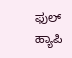ಫುಲ್ ಹ್ಯಾಪಿ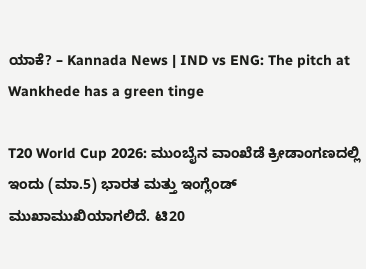ಯಾಕೆ? – Kannada News | IND vs ENG: The pitch at Wankhede has a green tinge

T20 World Cup 2026: ಮುಂಬೈನ ವಾಂಖೆಡೆ ಕ್ರೀಡಾಂಗಣದಲ್ಲಿ ಇಂದು (ಮಾ.5) ಭಾರತ ಮತ್ತು ಇಂಗ್ಲೆಂಡ್ ಮುಖಾಮುಖಿಯಾಗಲಿದೆ. ಟಿ20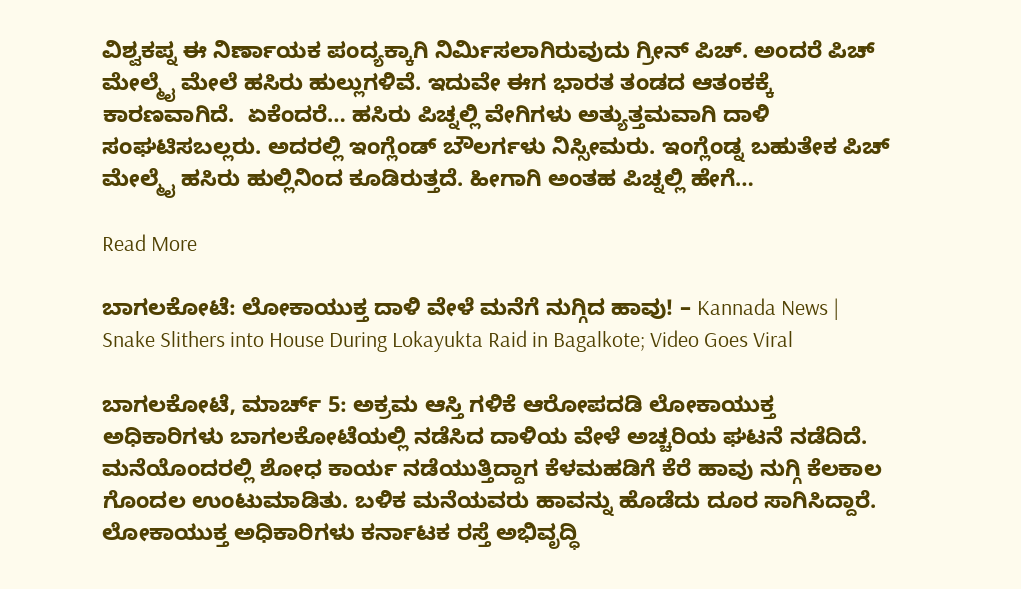ವಿಶ್ವಕಪ್ನ ಈ ನಿರ್ಣಾಯಕ ಪಂದ್ಯಕ್ಕಾಗಿ ನಿರ್ಮಿಸಲಾಗಿರುವುದು ಗ್ರೀನ್ ಪಿಚ್. ಅಂದರೆ ಪಿಚ್ ಮೇಲ್ಮೈ ಮೇಲೆ ಹಸಿರು ಹುಲ್ಲುಗಳಿವೆ. ಇದುವೇ ಈಗ ಭಾರತ ತಂಡದ ಆತಂಕಕ್ಕೆ ಕಾರಣವಾಗಿದೆ.  ಏಕೆಂದರೆ… ಹಸಿರು ಪಿಚ್ನಲ್ಲಿ ವೇಗಿಗಳು ಅತ್ಯುತ್ತಮವಾಗಿ ದಾಳಿ ಸಂಘಟಿಸಬಲ್ಲರು. ಅದರಲ್ಲಿ ಇಂಗ್ಲೆಂಡ್ ಬೌಲರ್ಗಳು ನಿಸ್ಸೀಮರು. ಇಂಗ್ಲೆಂಡ್ನ ಬಹುತೇಕ ಪಿಚ್ ಮೇಲ್ಮೈ ಹಸಿರು ಹುಲ್ಲಿನಿಂದ ಕೂಡಿರುತ್ತದೆ. ಹೀಗಾಗಿ ಅಂತಹ ಪಿಚ್ನಲ್ಲಿ ಹೇಗೆ…

Read More

ಬಾಗಲಕೋಟೆ: ಲೋಕಾಯುಕ್ತ ದಾಳಿ ವೇಳೆ ಮನೆಗೆ ನುಗ್ಗಿದ ಹಾವು! – Kannada News | Snake Slithers into House During Lokayukta Raid in Bagalkote; Video Goes Viral

ಬಾಗಲಕೋಟೆ, ಮಾರ್ಚ್ 5: ಅಕ್ರಮ ಆಸ್ತಿ ಗಳಿಕೆ ಆರೋಪದಡಿ ಲೋಕಾಯುಕ್ತ ಅಧಿಕಾರಿಗಳು ಬಾಗಲಕೋಟೆಯಲ್ಲಿ ನಡೆಸಿದ ದಾಳಿಯ ವೇಳೆ ಅಚ್ಚರಿಯ ಘಟನೆ ನಡೆದಿದೆ. ಮನೆಯೊಂದರಲ್ಲಿ ಶೋಧ ಕಾರ್ಯ ನಡೆಯುತ್ತಿದ್ದಾಗ ಕೆಳಮಹಡಿಗೆ ಕೆರೆ ಹಾವು ನುಗ್ಗಿ ಕೆಲಕಾಲ ಗೊಂದಲ ಉಂಟುಮಾಡಿತು. ಬಳಿಕ ಮನೆಯವರು ಹಾವನ್ನು ಹೊಡೆದು ದೂರ ಸಾಗಿಸಿದ್ದಾರೆ. ಲೋಕಾಯುಕ್ತ ಅಧಿಕಾರಿಗಳು ಕರ್ನಾಟಕ ರಸ್ತೆ ಅಭಿವೃದ್ಧಿ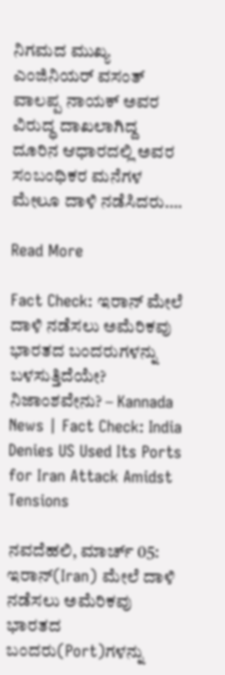ನಿಗಮದ ಮುಖ್ಯ ಎಂಜಿನಿಯರ್ ವಸಂತ್ ವಾಲಪ್ಪ ನಾಯಕ್ ಅವರ ವಿರುದ್ಧ ದಾಖಲಾಗಿದ್ದ ದೂರಿನ ಆಧಾರದಲ್ಲಿ ಅವರ ಸಂಬಂಧಿಕರ ಮನೆಗಳ ಮೇಲೂ ದಾಳಿ ನಡೆಸಿದರು….

Read More

Fact Check: ಇರಾನ್ ಮೇಲೆ ದಾಳಿ ನಡೆಸಲು ಅಮೆರಿಕವು ಭಾರತದ ಬಂದರುಗಳನ್ನು ಬಳಸುತ್ತಿದೆಯೇ? ನಿಜಾಂಶವೇನು? – Kannada News | Fact Check: India Denies US Used Its Ports for Iran Attack Amidst Tensions

ನವದೆಹಲಿ, ಮಾರ್ಚ್ 05: ಇರಾನ್(Iran) ಮೇಲೆ ದಾಳಿ ನಡೆಸಲು ಅಮೆರಿಕವು ಭಾರತದ ಬಂದರು(Port)ಗಳನ್ನು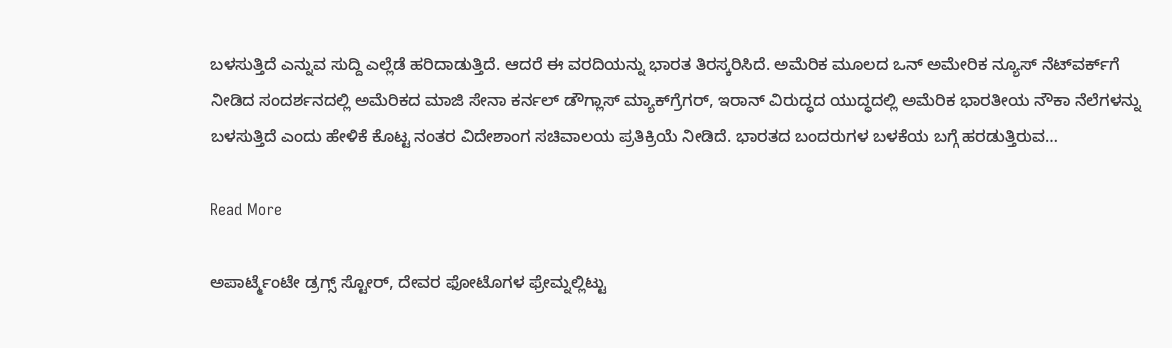ಬಳಸುತ್ತಿದೆ ಎನ್ನುವ ಸುದ್ದಿ ಎಲ್ಲೆಡೆ ಹರಿದಾಡುತ್ತಿದೆ. ಆದರೆ ಈ ವರದಿಯನ್ನು ಭಾರತ ತಿರಸ್ಕರಿಸಿದೆ. ಅಮೆರಿಕ ಮೂಲದ ಒನ್ ಅಮೇರಿಕ ನ್ಯೂಸ್ ನೆಟ್‌ವರ್ಕ್‌ಗೆ ನೀಡಿದ ಸಂದರ್ಶನದಲ್ಲಿ ಅಮೆರಿಕದ ಮಾಜಿ ಸೇನಾ ಕರ್ನಲ್ ಡೌಗ್ಲಾಸ್ ಮ್ಯಾಕ್‌ಗ್ರೆಗರ್, ಇರಾನ್ ವಿರುದ್ಧದ ಯುದ್ಧದಲ್ಲಿ ಅಮೆರಿಕ ಭಾರತೀಯ ನೌಕಾ ನೆಲೆಗಳನ್ನು ಬಳಸುತ್ತಿದೆ ಎಂದು ಹೇಳಿಕೆ ಕೊಟ್ಟ ನಂತರ ವಿದೇಶಾಂಗ ಸಚಿವಾಲಯ ಪ್ರತಿಕ್ರಿಯೆ ನೀಡಿದೆ. ಭಾರತದ ಬಂದರುಗಳ ಬಳಕೆಯ ಬಗ್ಗೆ ಹರಡುತ್ತಿರುವ…

Read More

ಅಪಾರ್ಟ್ಮೆಂಟೇ ಡ್ರಗ್ಸ್ ಸ್ಟೋರ್, ದೇವರ ಫೋಟೊಗಳ ಫ್ರೇಮ್ನಲ್ಲಿಟ್ಟು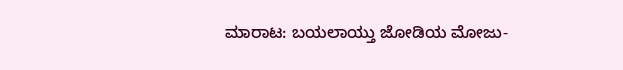ಮಾರಾಟ: ಬಯಲಾಯ್ತು ಜೋಡಿಯ ಮೋಜು-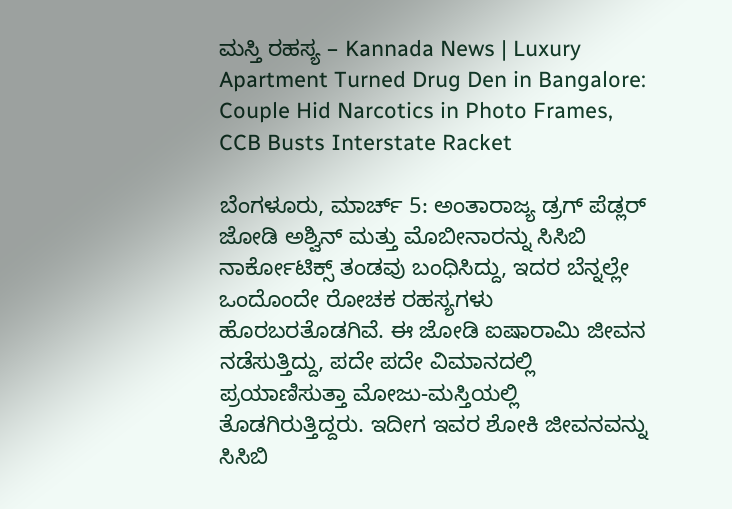ಮಸ್ತಿ ರಹಸ್ಯ – Kannada News | Luxury Apartment Turned Drug Den in Bangalore: Couple Hid Narcotics in Photo Frames, CCB Busts Interstate Racket

ಬೆಂಗಳೂರು, ಮಾರ್ಚ್ 5: ಅಂತಾರಾಜ್ಯ ಡ್ರಗ್ ಪೆಡ್ಲರ್ ಜೋಡಿ ಅಶ್ವಿನ್ ಮತ್ತು ಮೊಬೀನಾರನ್ನು ಸಿಸಿಬಿ ನಾರ್ಕೋಟಿಕ್ಸ್ ತಂಡವು ಬಂಧಿಸಿದ್ದು, ಇದರ ಬೆನ್ನಲ್ಲೇ ಒಂದೊಂದೇ ರೋಚಕ ರಹಸ್ಯಗಳು ಹೊರಬರತೊಡಗಿವೆ. ಈ ಜೋಡಿ ಐಷಾರಾಮಿ ಜೀವನ ನಡೆಸುತ್ತಿದ್ದು, ಪದೇ ಪದೇ ವಿಮಾನದಲ್ಲಿ ಪ್ರಯಾಣಿಸುತ್ತಾ ಮೋಜು-ಮಸ್ತಿಯಲ್ಲಿ ತೊಡಗಿರುತ್ತಿದ್ದರು. ಇದೀಗ ಇವರ ಶೋಕಿ ಜೀವನವನ್ನು ಸಿಸಿಬಿ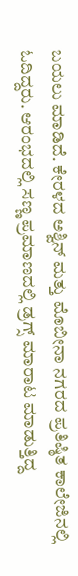ಬಯಲು ಮಾಡಿದೆ. ಕೇರಳದ ಅಶ್ವಿನ್ ಮತ್ತು ಮೊಬೀನಾ ನಗರದ ಪ್ರತಿಷ್ಠಿತ ಕಾಲೇಜಿನಲ್ಲಿ ಓದಿದ್ದರು. ಆರಂಭದಲ್ಲಿ ಸಣ್ಣ ಪ್ರಮಾಣದಲ್ಲಿ ಡ್ರಗ್ಸ್ ಮಾರಾಟ ಮಾಡುತ್ತಿದ್ದ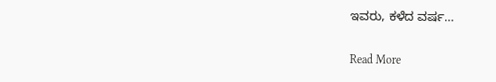ಇವರು, ಕಳೆದ ವರ್ಷ…

Read More